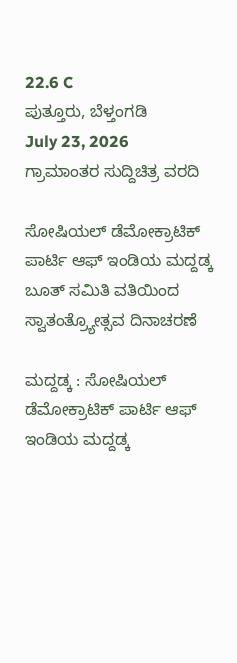22.6 C
ಪುತ್ತೂರು, ಬೆಳ್ತಂಗಡಿ
July 23, 2026
ಗ್ರಾಮಾಂತರ ಸುದ್ದಿಚಿತ್ರ ವರದಿ

ಸೋಷಿಯಲ್ ಡೆಮೋಕ್ರಾಟಿಕ್ ಪಾರ್ಟಿ ಆಫ್ ಇಂಡಿಯ ಮದ್ದಡ್ಕ ಬೂತ್ ಸಮಿತಿ ವತಿಯಿಂದ ಸ್ವಾತಂತ್ರ್ಯೋತ್ಸವ ದಿನಾಚರಣೆ

ಮದ್ದಡ್ಕ : ಸೋಷಿಯಲ್ ಡೆಮೋಕ್ರಾಟಿಕ್ ಪಾರ್ಟಿ ಆಫ್ ಇಂಡಿಯ ಮದ್ದಡ್ಕ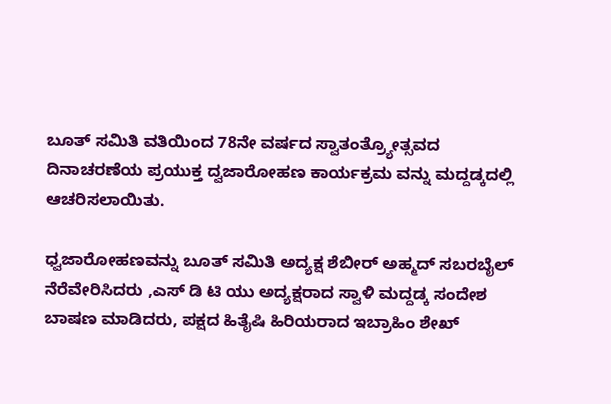ಬೂತ್ ಸಮಿತಿ ವತಿಯಿಂದ 78ನೇ ವರ್ಷದ ಸ್ವಾತಂತ್ರ್ಯೋತ್ಸವದ ದಿನಾಚರಣೆಯ ಪ್ರಯುಕ್ತ ದ್ವಜಾರೋಹಣ ಕಾರ್ಯಕ್ರಮ ವನ್ನು ಮದ್ದಡ್ಕದಲ್ಲಿ ಆಚರಿಸಲಾಯಿತು.

ಧ್ವಜಾರೋಹಣವನ್ನು ಬೂತ್ ಸಮಿತಿ ಅದ್ಯಕ್ಷ ಶೆಬೀರ್ ಅಹ್ಮದ್ ಸಬರಬೈಲ್ ನೆರೆವೇರಿಸಿದರು ,ಎಸ್ ಡಿ ಟಿ ಯು ಅದ್ಯಕ್ಷರಾದ ಸ್ವಾಳಿ ಮದ್ದಡ್ಕ ಸಂದೇಶ ಬಾಷಣ ಮಾಡಿದರು, ಪಕ್ಷದ ಹಿತೈಷಿ ಹಿರಿಯರಾದ ಇಬ್ರಾಹಿಂ ಶೇಖ್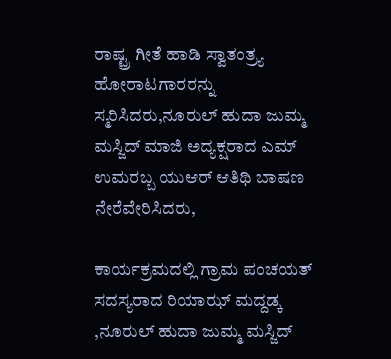ರಾಷ್ಟ್ರ ಗೀತೆ ಹಾಡಿ ಸ್ವಾತಂತ್ರ್ಯ ಹೋರಾಟಗಾರರನ್ನು ಸ್ಮರಿಸಿದರು,ನೂರುಲ್ ಹುದಾ ಜುಮ್ಮ ಮಸ್ಜಿದ್ ಮಾಜಿ ಅದ್ಯಕ್ಷರಾದ ಎಮ್ ಉಮರಬ್ಬ ಯು‌ಆರ್ ಆತಿಥಿ ಬಾಷಣ ನೇರೆವೇರಿಸಿದರು,

ಕಾರ್ಯಕ್ರಮದಲ್ಲಿ ಗ್ರಾಮ ಪಂಚಯತ್ ಸದಸ್ಯರಾದ ರಿಯಾಝ್ ಮದ್ದಡ್ಕ ,ನೂರುಲ್ ಹುದಾ ಜುಮ್ಮ ಮಸ್ಜಿದ್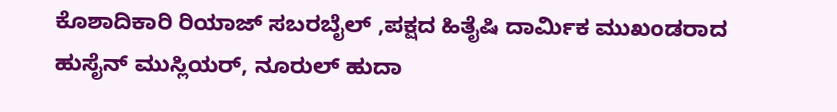ಕೊಶಾದಿಕಾರಿ ರಿಯಾಜ್ ಸಬರಬೈಲ್ ,ಪಕ್ಷದ ಹಿತೈಷಿ ದಾರ್ಮಿಕ ಮುಖಂಡರಾದ ಹುಸೈನ್ ಮುಸ್ಲಿಯರ್, ನೂರುಲ್ ಹುದಾ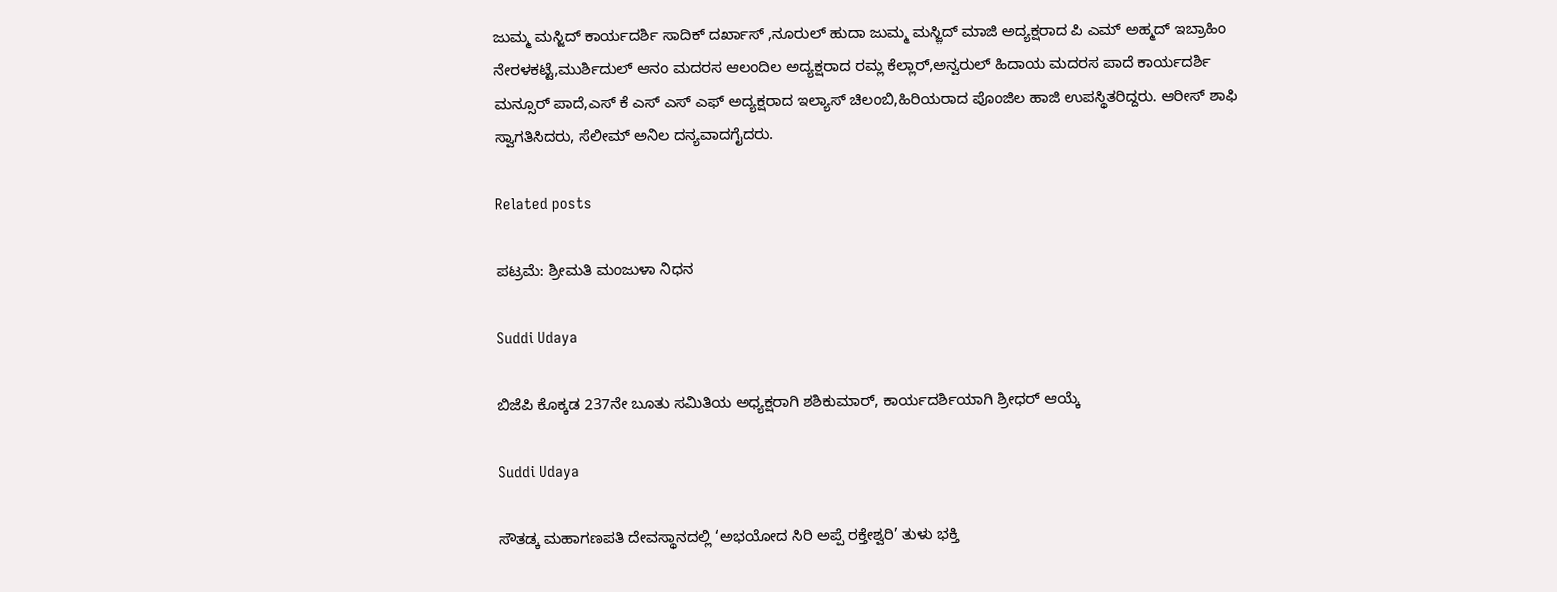ಜುಮ್ಮ ಮಸ್ಜಿದ್ ಕಾರ್ಯದರ್ಶಿ ಸಾದಿಕ್ ದರ್ಖಾಸ್ ,ನೂರುಲ್ ಹುದಾ ಜುಮ್ಮ ಮಸ್ಜ಼ಿದ್ ಮಾಜಿ ಅದ್ಯಕ್ಷರಾದ ಪಿ ಎಮ್ ಅಹ್ಮದ್ ಇಬ್ರಾಹಿಂ ನೇರಳಕಟ್ಟೆ,ಮುರ್ಶಿದುಲ್ ಆನಂ ಮದರಸ ಆಲಂದಿಲ ಅದ್ಯಕ್ಷರಾದ ರಮ್ಲ ಕೆಲ್ಲಾರ್,ಅನ್ವರುಲ್ ಹಿದಾಯ ಮದರಸ ಪಾದೆ ಕಾರ್ಯದರ್ಶಿ ಮನ್ಸೂರ್ ಪಾದೆ,ಎಸ್ ಕೆ ಎಸ್ ಎಸ್ ಎಫ್ ಅದ್ಯಕ್ಷರಾದ ಇಲ್ಯಾಸ್ ಚಿಲಂಬಿ,ಹಿರಿಯರಾದ ಪೊಂಜಿಲ ಹಾಜಿ ಉಪಸ್ಥಿತರಿದ್ದರು. ಆರೀಸ್ ಶಾಫಿ ಸ್ವಾಗತಿಸಿದರು, ಸೆಲೀಮ್ ಅನಿಲ ದನ್ಯವಾದಗೈದರು.

Related posts

ಪಟ್ರಮೆ: ಶ್ರೀಮತಿ ಮಂಜುಳಾ ನಿಧನ

Suddi Udaya

ಬಿಜೆಪಿ ಕೊಕ್ಕಡ 237ನೇ ಬೂತು ಸಮಿತಿಯ ಅಧ್ಯಕ್ಷರಾಗಿ ಶಶಿಕುಮಾರ್, ಕಾರ್ಯದರ್ಶಿಯಾಗಿ ಶ್ರೀಧರ್ ಆಯ್ಕೆ

Suddi Udaya

ಸೌತಡ್ಕ ಮಹಾಗಣಪತಿ ದೇವಸ್ಥಾನದಲ್ಲಿ ‘ಅಭಯೋದ ಸಿರಿ ಅಪ್ಪೆ ರಕ್ತೇಶ್ವರಿ’ ತುಳು ಭಕ್ತಿ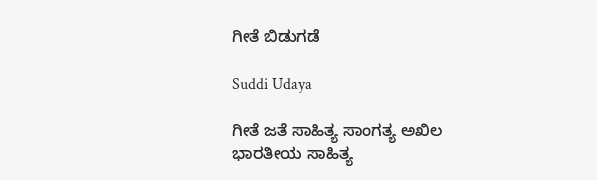ಗೀತೆ ಬಿಡುಗಡೆ

Suddi Udaya

ಗೀತೆ ಜತೆ ಸಾಹಿತ್ಯ ಸಾಂಗತ್ಯ ಅಖಿಲ ಭಾರತೀಯ ಸಾಹಿತ್ಯ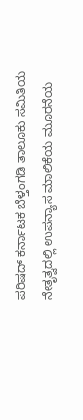ಪರಿಷದ್ ಕರ್ನಾಟಕ ಬೆಳ್ತಂಗಡಿ ತಾಲೂಕು ಸಮಿತಿಯ ನೇತೃತ್ವದಲ್ಲಿ ಉಪನ್ಯಾಸ ಮಾಲಿಕೆಯ ಮೂರನೆಯ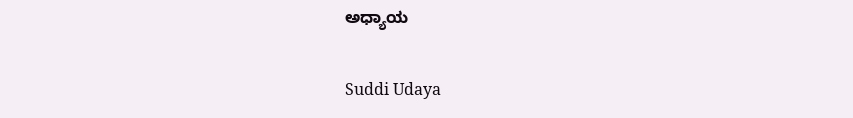ಅಧ್ಯಾಯ

Suddi Udaya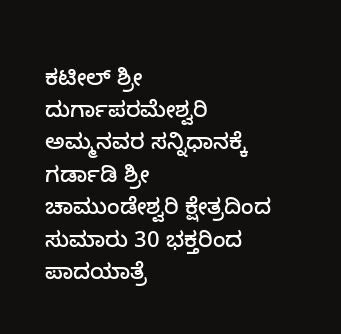ಕಟೀಲ್ ಶ್ರೀ ದುರ್ಗಾಪರಮೇಶ್ವರಿ ಅಮ್ಮನವರ ಸನ್ನಿಧಾನಕ್ಕೆ ಗರ್ಡಾಡಿ ಶ್ರೀ ಚಾಮುಂಡೇಶ್ವರಿ ಕ್ಷೇತ್ರದಿಂದ ಸುಮಾರು 30 ಭಕ್ತರಿಂದ ಪಾದಯಾತ್ರೆ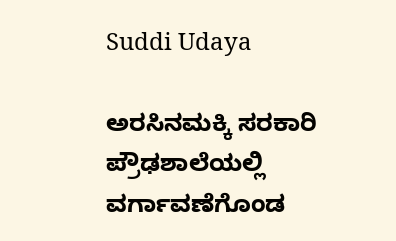Suddi Udaya

ಅರಸಿನಮಕ್ಕಿ ಸರಕಾರಿ ಪ್ರೌಢಶಾಲೆಯಲ್ಲಿ ವರ್ಗಾವಣೆಗೊಂಡ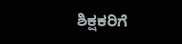ಶಿಕ್ಷಕರಿಗೆ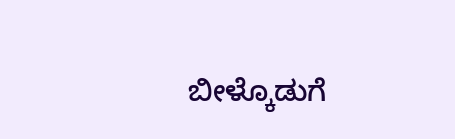ಬೀಳ್ಕೊಡುಗೆ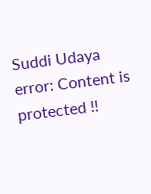Suddi Udaya
error: Content is protected !!